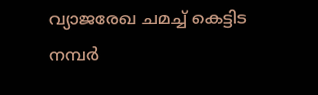വ്യാജരേഖ ചമച്ച് കെട്ടിട നമ്പർ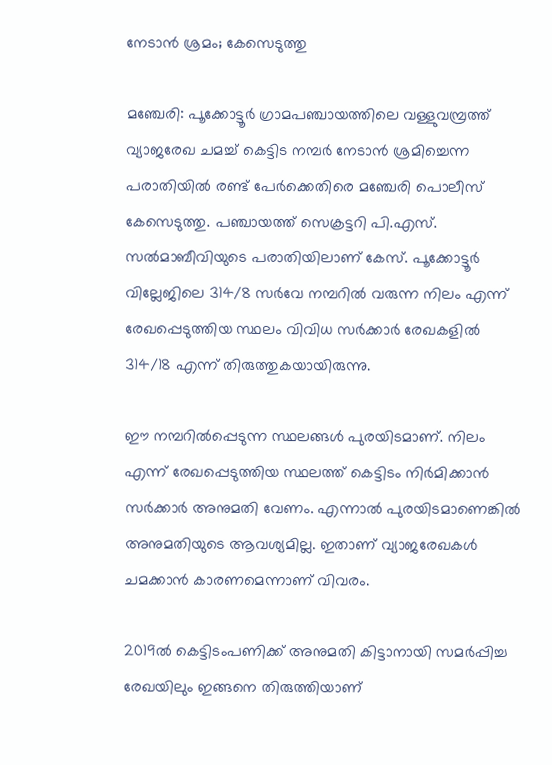നേടാൻ ശ്രമം; കേസെടുത്തു

മഞ്ചേരി: പൂക്കോട്ടൂർ ഗ്രാമപഞ്ചായത്തിലെ വള്ളുവമ്പ്രത്ത് വ്യാജരേഖ ചമച്ച് കെട്ടിട നമ്പർ നേടാൻ ശ്രമിച്ചെന്ന പരാതിയിൽ രണ്ട് പേർക്കെതിരെ മഞ്ചേരി പൊലീസ് കേസെടുത്തു. പഞ്ചായത്ത് സെക്രട്ടറി പി.എസ്. സൽമാബീവിയുടെ പരാതിയിലാണ് കേസ്. പൂക്കോട്ടൂർ വില്ലേജിലെ 314/8 സർവേ നമ്പറിൽ വരുന്ന നിലം എന്ന് രേഖപ്പെടുത്തിയ സ്ഥലം വിവിധ സർക്കാർ രേഖകളിൽ 314/18 എന്ന് തിരുത്തുകയായിരുന്നു.

ഈ നമ്പറിൽപ്പെടുന്ന സ്ഥലങ്ങൾ പുരയിടമാണ്. നിലം എന്ന് രേഖപ്പെടുത്തിയ സ്ഥലത്ത് കെട്ടിടം നിർമിക്കാൻ സർക്കാർ അനുമതി വേണം. എന്നാൽ പുരയിടമാണെങ്കിൽ അനുമതിയുടെ ആവശ്യമില്ല. ഇതാണ് വ്യാജരേഖകൾ ചമക്കാൻ കാരണമെന്നാണ് വിവരം.

2019ൽ കെട്ടിടംപണിക്ക് അനുമതി കിട്ടാനായി സമർപ്പിച്ച രേഖയിലും ഇങ്ങനെ തിരുത്തിയാണ്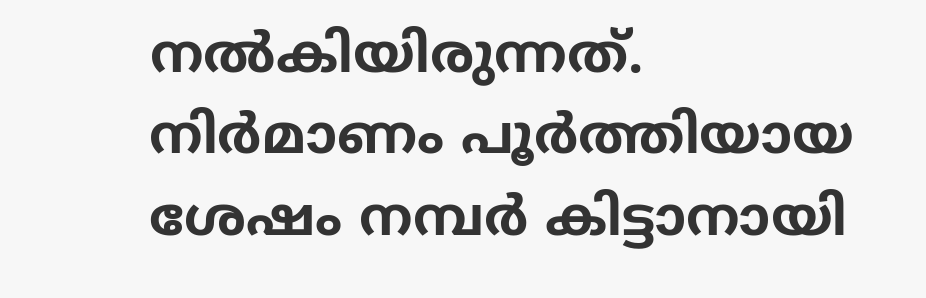നൽകിയിരുന്നത്. നിർമാണം പൂർത്തിയായ ശേഷം നമ്പർ കിട്ടാനായി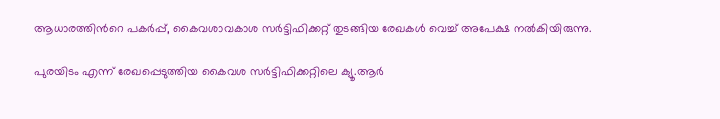ആധാരത്തിന്‍റെ പകർപ്പ്, കൈവശാവകാശ സർട്ടിഫിക്കറ്റ് തുടങ്ങിയ രേഖകൾ വെച്ച് അപേക്ഷ നൽകിയിരുന്നു.

പുരയിടം എന്ന് രേഖപ്പെടുത്തിയ കൈവശ സർട്ടിഫിക്കറ്റിലെ ക്യൂ.ആർ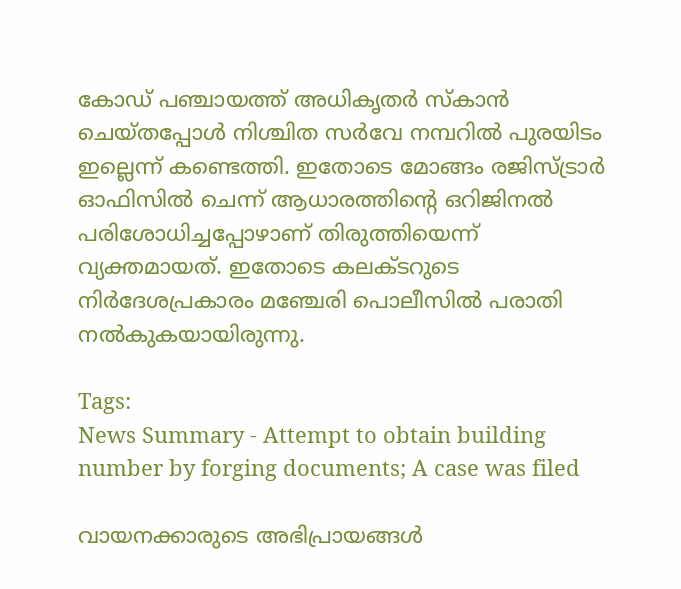കോഡ് പഞ്ചായത്ത് അധികൃതർ സ്കാൻ ചെയ്തപ്പോൾ നിശ്ചിത സർവേ നമ്പറിൽ പുരയിടം ഇല്ലെന്ന് കണ്ടെത്തി. ഇതോടെ മോങ്ങം രജിസ്ട്രാർ ഓഫിസിൽ ചെന്ന് ആധാരത്തിന്‍റെ ഒറിജിനൽ പരിശോധിച്ചപ്പോഴാണ് തിരുത്തിയെന്ന് വ്യക്തമായത്. ഇതോടെ കലക്ടറുടെ നിർദേശപ്രകാരം മഞ്ചേരി പൊലീസിൽ പരാതി നൽകുകയായിരുന്നു.

Tags:
News Summary - Attempt to obtain building number by forging documents; A case was filed

വായനക്കാരുടെ അഭിപ്രായങ്ങള്‍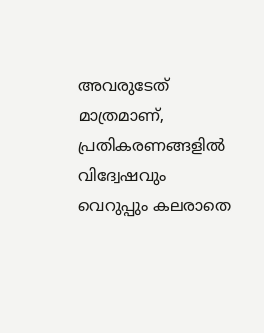അവരുടേത് മാത്രമാണ്, പ്രതികരണങ്ങളിൽ വിദ്വേഷവും വെറുപ്പും കലരാതെ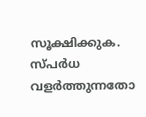സൂക്ഷിക്കുക. സ്പർധ വളർത്തുന്നതോ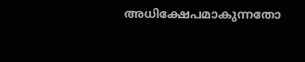അധിക്ഷേപമാകുന്നതോ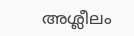അശ്ലീലം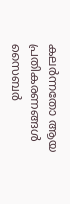കലർന്നതോ ആയ പ്രതികരണങ്ങൾ സൈബർ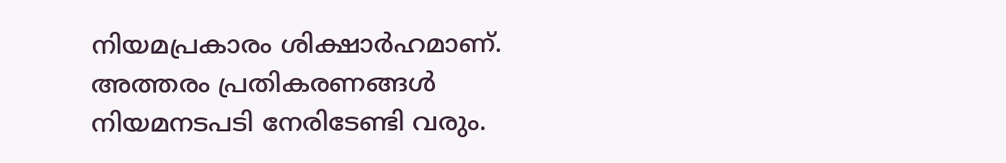നിയമപ്രകാരം ശിക്ഷാർഹമാണ്. അത്തരം പ്രതികരണങ്ങൾ നിയമനടപടി നേരിടേണ്ടി വരും.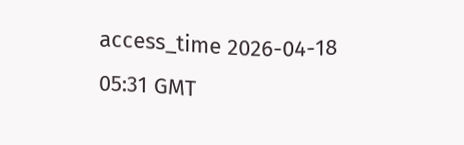access_time 2026-04-18 05:31 GMT